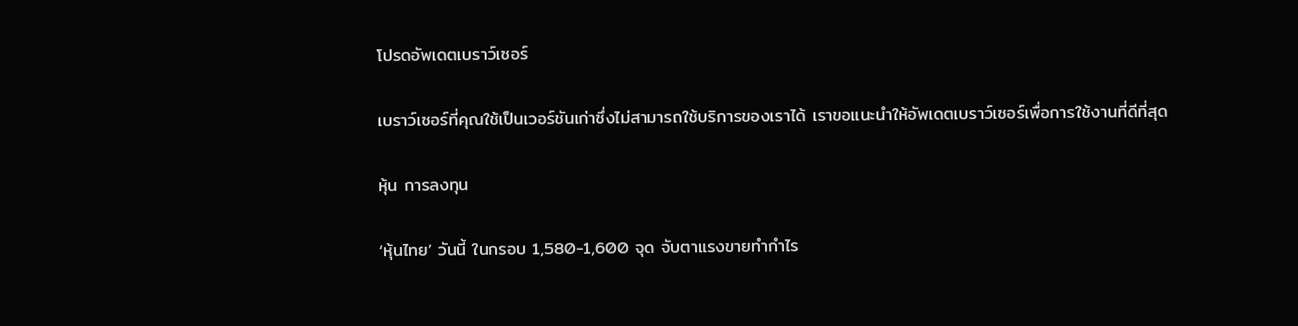โปรดอัพเดตเบราว์เซอร์

เบราว์เซอร์ที่คุณใช้เป็นเวอร์ชันเก่าซึ่งไม่สามารถใช้บริการของเราได้ เราขอแนะนำให้อัพเดตเบราว์เซอร์เพื่อการใช้งานที่ดีที่สุด

หุ้น การลงทุน

‘หุ้นไทย’ วันนี้ ในกรอบ 1,580-1,600 จุด จับตาแรงขายทำกำไร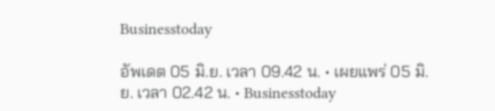Businesstoday

อัพเดต 05 มิ.ย. เวลา 09.42 น. • เผยแพร่ 05 มิ.ย. เวลา 02.42 น. • Businesstoday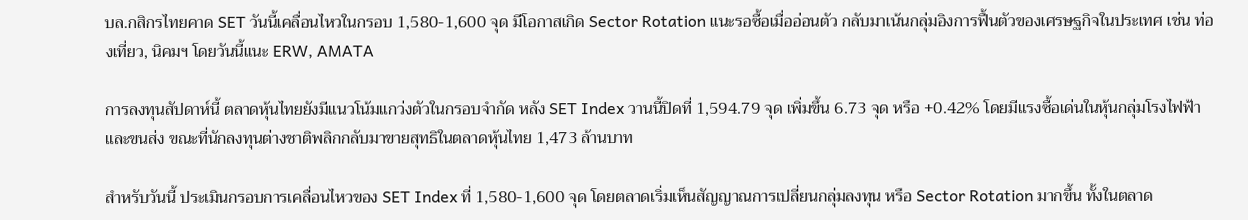บล.กสิกรไทยคาด SET วันนี้เคลื่อนไหวในกรอบ 1,580-1,600 จุด มีโอกาสเกิด Sector Rotation แนะรอซื้อเมื่ออ่อนตัว กลับมาเน้นกลุ่มอิงการฟื้นตัวของเศรษฐกิจในประเทศ เช่น ท่องเที่ยว, นิคมฯ โดยวันนี้แนะ ERW, AMATA

การลงทุนสัปดาห์นี้ ตลาดหุ้นไทยยังมีแนวโน้มแกว่งตัวในกรอบจำกัด หลัง SET Index วานนี้ปิดที่ 1,594.79 จุด เพิ่มขึ้น 6.73 จุด หรือ +0.42% โดยมีแรงซื้อเด่นในหุ้นกลุ่มโรงไฟฟ้าและขนส่ง ขณะที่นักลงทุนต่างชาติพลิกกลับมาขายสุทธิในตลาดหุ้นไทย 1,473 ล้านบาท

สำหรับวันนี้ ประเมินกรอบการเคลื่อนไหวของ SET Index ที่ 1,580-1,600 จุด โดยตลาดเริ่มเห็นสัญญาณการเปลี่ยนกลุ่มลงทุน หรือ Sector Rotation มากขึ้น ทั้งในตลาด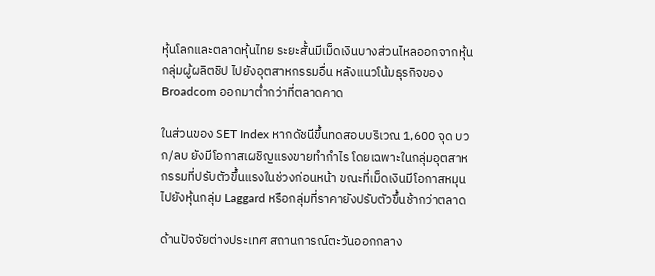หุ้นโลกและตลาดหุ้นไทย ระยะสั้นมีเม็ดเงินบางส่วนไหลออกจากหุ้นกลุ่มผู้ผลิตชิป ไปยังอุตสาหกรรมอื่น หลังแนวโน้มธุรกิจของ Broadcom ออกมาต่ำกว่าที่ตลาดคาด

ในส่วนของ SET Index หากดัชนีขึ้นทดสอบบริเวณ 1,600 จุด บวก/ลบ ยังมีโอกาสเผชิญแรงขายทำกำไร โดยเฉพาะในกลุ่มอุตสาหกรรมที่ปรับตัวขึ้นแรงในช่วงก่อนหน้า ขณะที่เม็ดเงินมีโอกาสหมุนไปยังหุ้นกลุ่ม Laggard หรือกลุ่มที่ราคายังปรับตัวขึ้นช้ากว่าตลาด

ด้านปัจจัยต่างประเทศ สถานการณ์ตะวันออกกลาง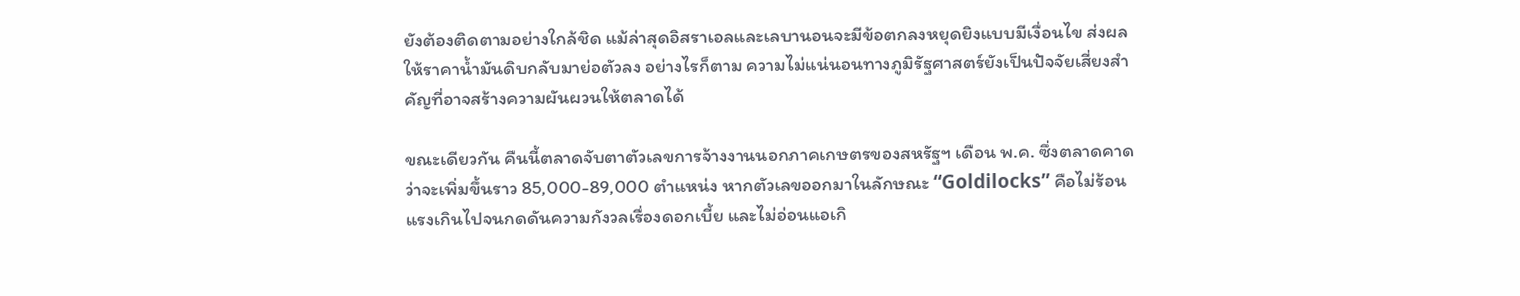ยังต้องติดตามอย่างใกล้ชิด แม้ล่าสุดอิสราเอลและเลบานอนจะมีข้อตกลงหยุดยิงแบบมีเงื่อนไข ส่งผลให้ราคาน้ำมันดิบกลับมาย่อตัวลง อย่างไรก็ตาม ความไม่แน่นอนทางภูมิรัฐศาสตร์ยังเป็นปัจจัยเสี่ยงสำคัญที่อาจสร้างความผันผวนให้ตลาดได้

ขณะเดียวกัน คืนนี้ตลาดจับตาตัวเลขการจ้างงานนอกภาคเกษตรของสหรัฐฯ เดือน พ.ค. ซึ่งตลาดคาดว่าจะเพิ่มขึ้นราว 85,000-89,000 ตำแหน่ง หากตัวเลขออกมาในลักษณะ “Goldilocks” คือไม่ร้อนแรงเกินไปจนกดดันความกังวลเรื่องดอกเบี้ย และไม่อ่อนแอเกิ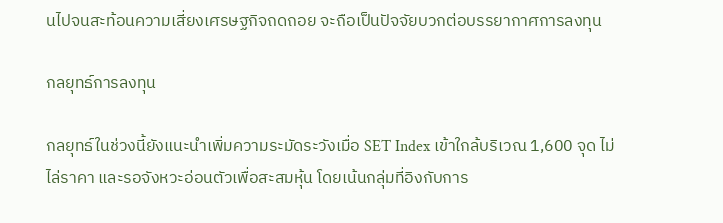นไปจนสะท้อนความเสี่ยงเศรษฐกิจถดถอย จะถือเป็นปัจจัยบวกต่อบรรยากาศการลงทุน

กลยุทธ์การลงทุน

กลยุทธ์ในช่วงนี้ยังแนะนำเพิ่มความระมัดระวังเมื่อ SET Index เข้าใกล้บริเวณ 1,600 จุด ไม่ไล่ราคา และรอจังหวะอ่อนตัวเพื่อสะสมหุ้น โดยเน้นกลุ่มที่อิงกับการ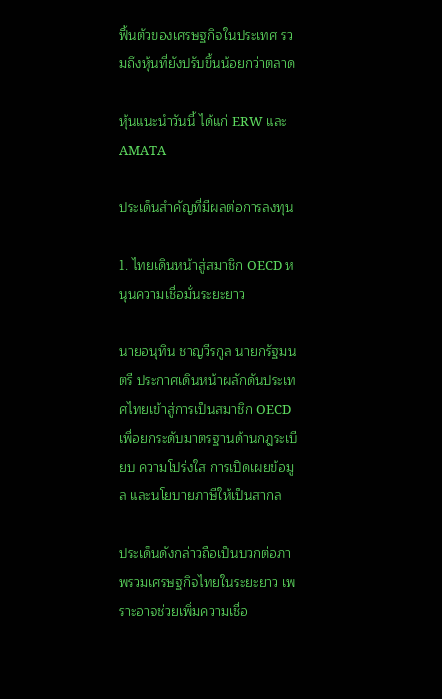ฟื้นตัวของเศรษฐกิจในประเทศ รวมถึงหุ้นที่ยังปรับขึ้นน้อยกว่าตลาด

หุ้นแนะนำวันนี้ ได้แก่ ERW และ AMATA

ประเด็นสำคัญที่มีผลต่อการลงทุน

1. ไทยเดินหน้าสู่สมาชิก OECD หนุนความเชื่อมั่นระยะยาว

นายอนุทิน ชาญวีรกูล นายกรัฐมนตรี ประกาศเดินหน้าผลักดันประเทศไทยเข้าสู่การเป็นสมาชิก OECD เพื่อยกระดับมาตรฐานด้านกฎระเบียบ ความโปร่งใส การเปิดเผยข้อมูล และนโยบายภาษีให้เป็นสากล

ประเด็นดังกล่าวถือเป็นบวกต่อภาพรวมเศรษฐกิจไทยในระยะยาว เพราะอาจช่วยเพิ่มความเชื่อ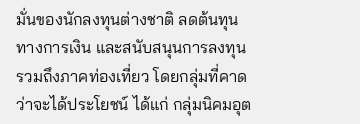มั่นของนักลงทุนต่างชาติ ลดต้นทุนทางการเงิน และสนับสนุนการลงทุน รวมถึงภาคท่องเที่ยว โดยกลุ่มที่คาดว่าจะได้ประโยชน์ ได้แก่ กลุ่มนิคมอุต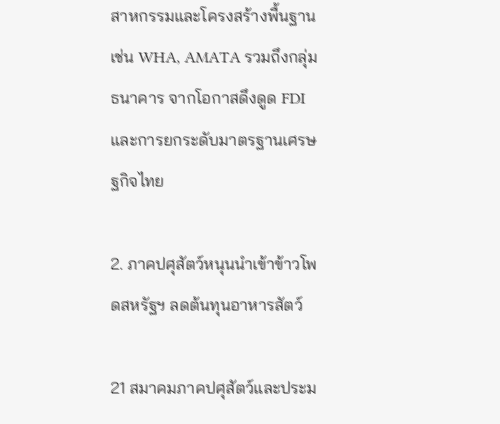สาหกรรมและโครงสร้างพื้นฐาน เช่น WHA, AMATA รวมถึงกลุ่มธนาคาร จากโอกาสดึงดูด FDI และการยกระดับมาตรฐานเศรษฐกิจไทย

2. ภาคปศุสัตว์หนุนนำเข้าข้าวโพดสหรัฐฯ ลดต้นทุนอาหารสัตว์

21 สมาคมภาคปศุสัตว์และประม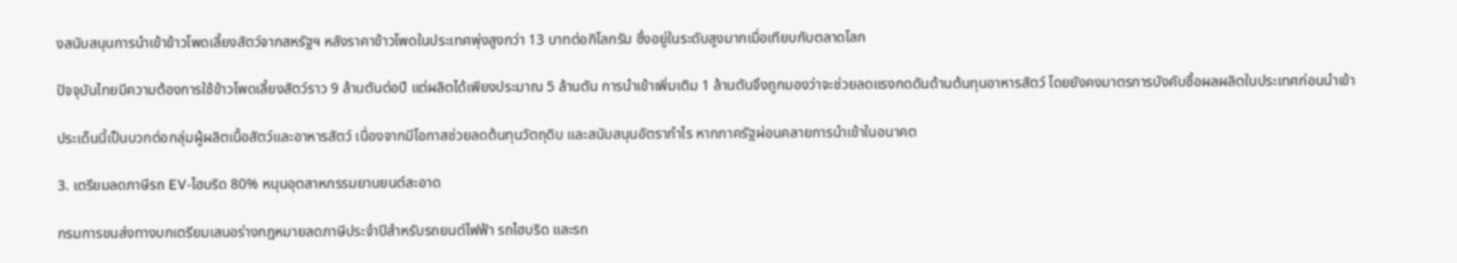งสนับสนุนการนำเข้าข้าวโพดเลี้ยงสัตว์จากสหรัฐฯ หลังราคาข้าวโพดในประเทศพุ่งสูงกว่า 13 บาทต่อกิโลกรัม ซึ่งอยู่ในระดับสูงมากเมื่อเทียบกับตลาดโลก

ปัจจุบันไทยมีความต้องการใช้ข้าวโพดเลี้ยงสัตว์ราว 9 ล้านตันต่อปี แต่ผลิตได้เพียงประมาณ 5 ล้านตัน การนำเข้าเพิ่มเติม 1 ล้านตันจึงถูกมองว่าจะช่วยลดแรงกดดันด้านต้นทุนอาหารสัตว์ โดยยังคงมาตรการบังคับซื้อผลผลิตในประเทศก่อนนำเข้า

ประเด็นนี้เป็นบวกต่อกลุ่มผู้ผลิตเนื้อสัตว์และอาหารสัตว์ เนื่องจากมีโอกาสช่วยลดต้นทุนวัตถุดิบ และสนับสนุนอัตรากำไร หากภาครัฐผ่อนคลายการนำเข้าในอนาคต

3. เตรียมลดภาษีรถ EV-ไฮบริด 80% หนุนอุตสาหกรรมยานยนต์สะอาด

กรมการขนส่งทางบกเตรียมเสนอร่างกฎหมายลดภาษีประจำปีสำหรับรถยนต์ไฟฟ้า รถไฮบริด และรถ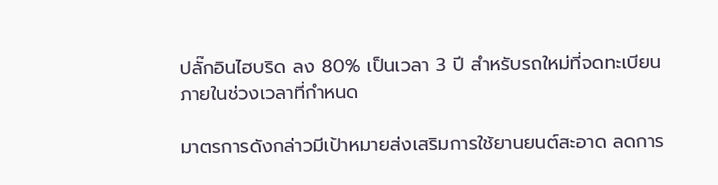ปลั๊กอินไฮบริด ลง 80% เป็นเวลา 3 ปี สำหรับรถใหม่ที่จดทะเบียนภายในช่วงเวลาที่กำหนด

มาตรการดังกล่าวมีเป้าหมายส่งเสริมการใช้ยานยนต์สะอาด ลดการ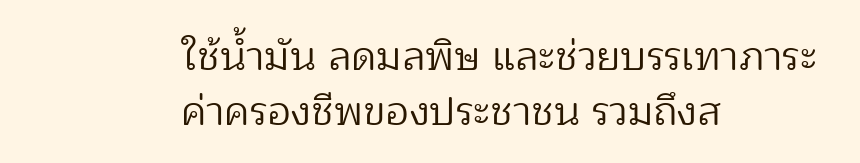ใช้น้ำมัน ลดมลพิษ และช่วยบรรเทาภาระค่าครองชีพของประชาชน รวมถึงส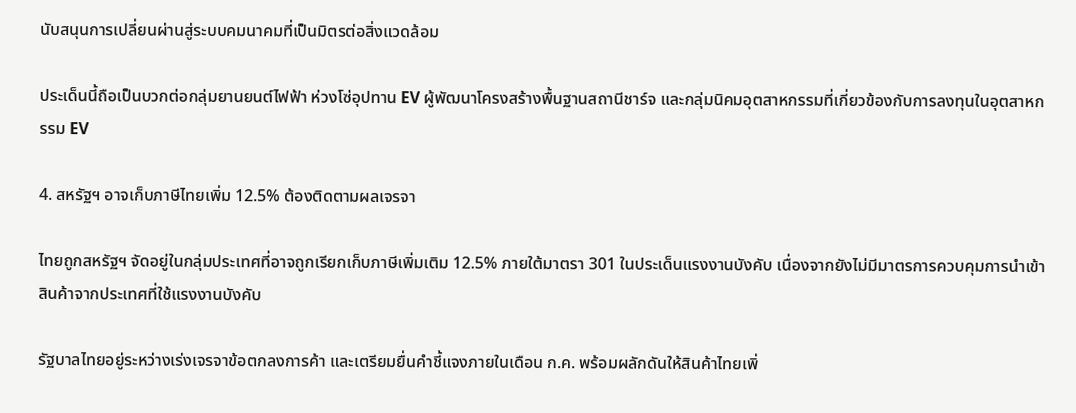นับสนุนการเปลี่ยนผ่านสู่ระบบคมนาคมที่เป็นมิตรต่อสิ่งแวดล้อม

ประเด็นนี้ถือเป็นบวกต่อกลุ่มยานยนต์ไฟฟ้า ห่วงโซ่อุปทาน EV ผู้พัฒนาโครงสร้างพื้นฐานสถานีชาร์จ และกลุ่มนิคมอุตสาหกรรมที่เกี่ยวข้องกับการลงทุนในอุตสาหกรรม EV

4. สหรัฐฯ อาจเก็บภาษีไทยเพิ่ม 12.5% ต้องติดตามผลเจรจา

ไทยถูกสหรัฐฯ จัดอยู่ในกลุ่มประเทศที่อาจถูกเรียกเก็บภาษีเพิ่มเติม 12.5% ภายใต้มาตรา 301 ในประเด็นแรงงานบังคับ เนื่องจากยังไม่มีมาตรการควบคุมการนำเข้าสินค้าจากประเทศที่ใช้แรงงานบังคับ

รัฐบาลไทยอยู่ระหว่างเร่งเจรจาข้อตกลงการค้า และเตรียมยื่นคำชี้แจงภายในเดือน ก.ค. พร้อมผลักดันให้สินค้าไทยเพิ่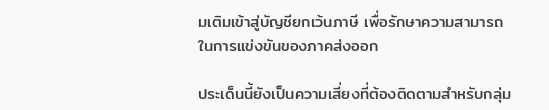มเติมเข้าสู่บัญชียกเว้นภาษี เพื่อรักษาความสามารถในการแข่งขันของภาคส่งออก

ประเด็นนี้ยังเป็นความเสี่ยงที่ต้องติดตามสำหรับกลุ่ม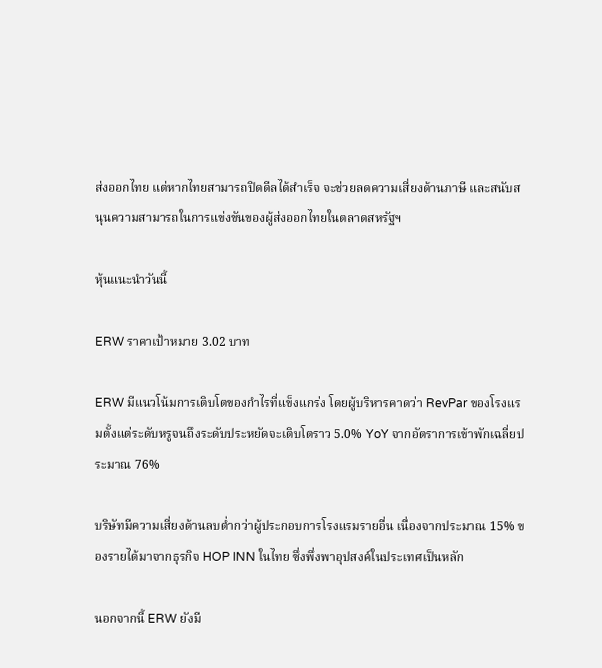ส่งออกไทย แต่หากไทยสามารถปิดดีลได้สำเร็จ จะช่วยลดความเสี่ยงด้านภาษี และสนับสนุนความสามารถในการแข่งขันของผู้ส่งออกไทยในตลาดสหรัฐฯ

หุ้นแนะนำวันนี้

ERW ราคาเป้าหมาย 3.02 บาท

ERW มีแนวโน้มการเติบโตของกำไรที่แข็งแกร่ง โดยผู้บริหารคาดว่า RevPar ของโรงแรมตั้งแต่ระดับหรูจนถึงระดับประหยัดจะเติบโตราว 5.0% YoY จากอัตราการเข้าพักเฉลี่ยประมาณ 76%

บริษัทมีความเสี่ยงด้านลบต่ำกว่าผู้ประกอบการโรงแรมรายอื่น เนื่องจากประมาณ 15% ของรายได้มาจากธุรกิจ HOP INN ในไทย ซึ่งพึ่งพาอุปสงค์ในประเทศเป็นหลัก

นอกจากนี้ ERW ยังมี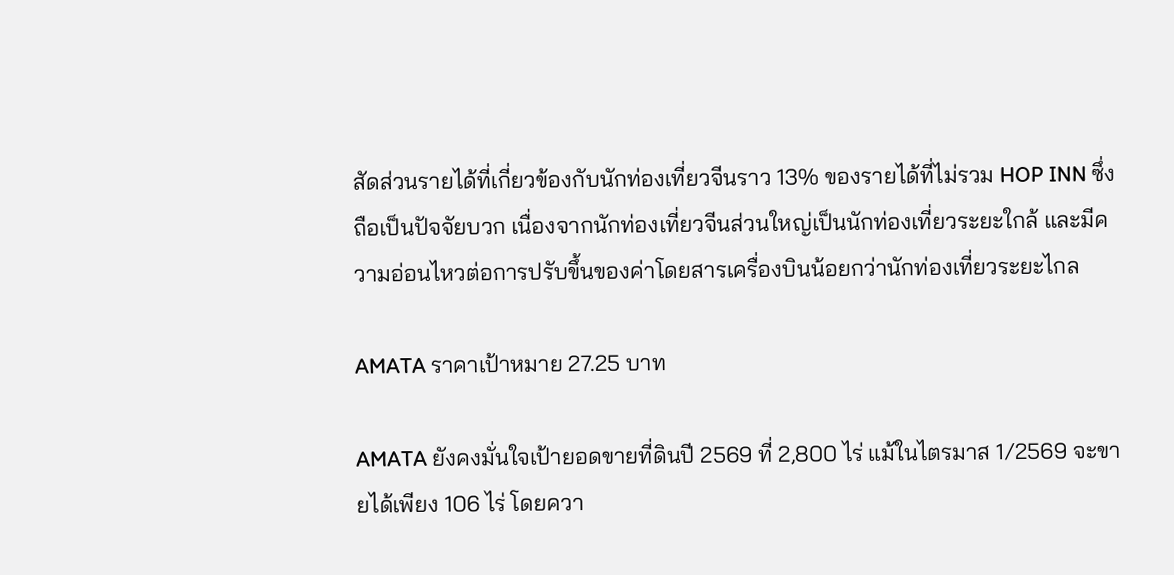สัดส่วนรายได้ที่เกี่ยวข้องกับนักท่องเที่ยวจีนราว 13% ของรายได้ที่ไม่รวม HOP INN ซึ่งถือเป็นปัจจัยบวก เนื่องจากนักท่องเที่ยวจีนส่วนใหญ่เป็นนักท่องเที่ยวระยะใกล้ และมีความอ่อนไหวต่อการปรับขึ้นของค่าโดยสารเครื่องบินน้อยกว่านักท่องเที่ยวระยะไกล

AMATA ราคาเป้าหมาย 27.25 บาท

AMATA ยังคงมั่นใจเป้ายอดขายที่ดินปี 2569 ที่ 2,800 ไร่ แม้ในไตรมาส 1/2569 จะขายได้เพียง 106 ไร่ โดยควา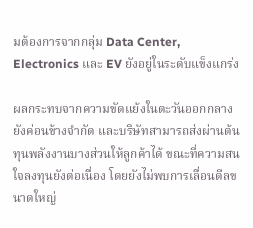มต้องการจากกลุ่ม Data Center, Electronics และ EV ยังอยู่ในระดับแข็งแกร่ง

ผลกระทบจากความขัดแย้งในตะวันออกกลางยังค่อนข้างจำกัด และบริษัทสามารถส่งผ่านต้นทุนพลังงานบางส่วนให้ลูกค้าได้ ขณะที่ความสนใจลงทุนยังต่อเนื่อง โดยยังไม่พบการเลื่อนดีลขนาดใหญ่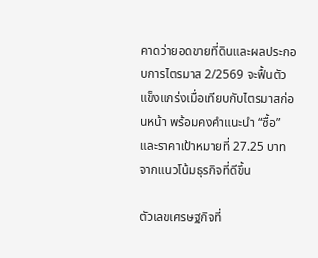คาดว่ายอดขายที่ดินและผลประกอบการไตรมาส 2/2569 จะฟื้นตัวแข็งแกร่งเมื่อเทียบกับไตรมาสก่อนหน้า พร้อมคงคำแนะนำ “ซื้อ” และราคาเป้าหมายที่ 27.25 บาท จากแนวโน้มธุรกิจที่ดีขึ้น

ตัวเลขเศรษฐกิจที่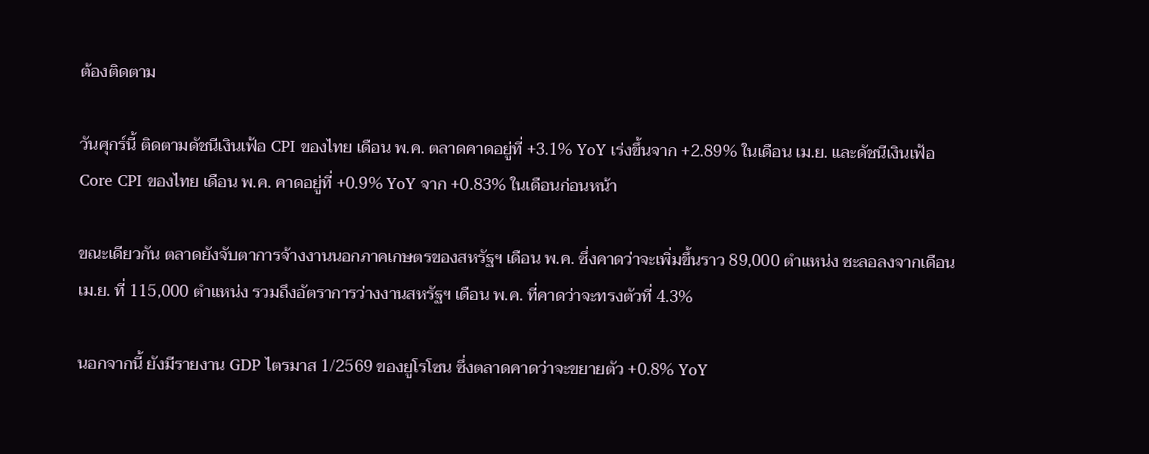ต้องติดตาม

วันศุกร์นี้ ติดตามดัชนีเงินเฟ้อ CPI ของไทย เดือน พ.ค. ตลาดคาดอยู่ที่ +3.1% YoY เร่งขึ้นจาก +2.89% ในเดือน เม.ย. และดัชนีเงินเฟ้อ Core CPI ของไทย เดือน พ.ค. คาดอยู่ที่ +0.9% YoY จาก +0.83% ในเดือนก่อนหน้า

ขณะเดียวกัน ตลาดยังจับตาการจ้างงานนอกภาคเกษตรของสหรัฐฯ เดือน พ.ค. ซึ่งคาดว่าจะเพิ่มขึ้นราว 89,000 ตำแหน่ง ชะลอลงจากเดือน เม.ย. ที่ 115,000 ตำแหน่ง รวมถึงอัตราการว่างงานสหรัฐฯ เดือน พ.ค. ที่คาดว่าจะทรงตัวที่ 4.3%

นอกจากนี้ ยังมีรายงาน GDP ไตรมาส 1/2569 ของยูโรโซน ซึ่งตลาดคาดว่าจะขยายตัว +0.8% YoY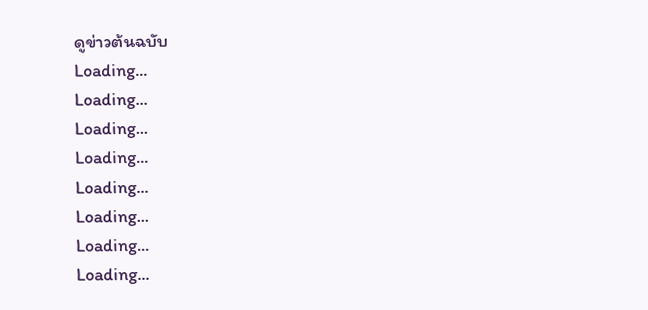ดูข่าวต้นฉบับ
Loading...
Loading...
Loading...
Loading...
Loading...
Loading...
Loading...
Loading...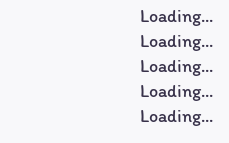Loading...
Loading...
Loading...
Loading...
Loading...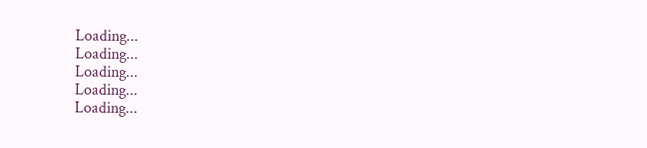Loading...
Loading...
Loading...
Loading...
Loading...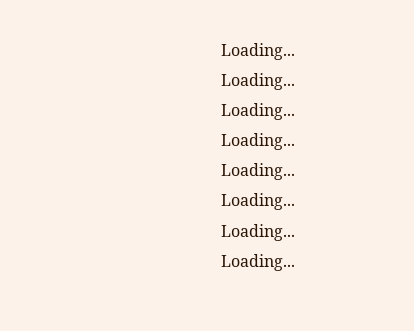Loading...
Loading...
Loading...
Loading...
Loading...
Loading...
Loading...
Loading...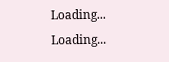Loading...
Loading...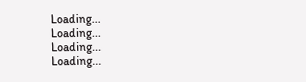Loading...
Loading...
Loading...
Loading...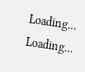Loading...
Loading...